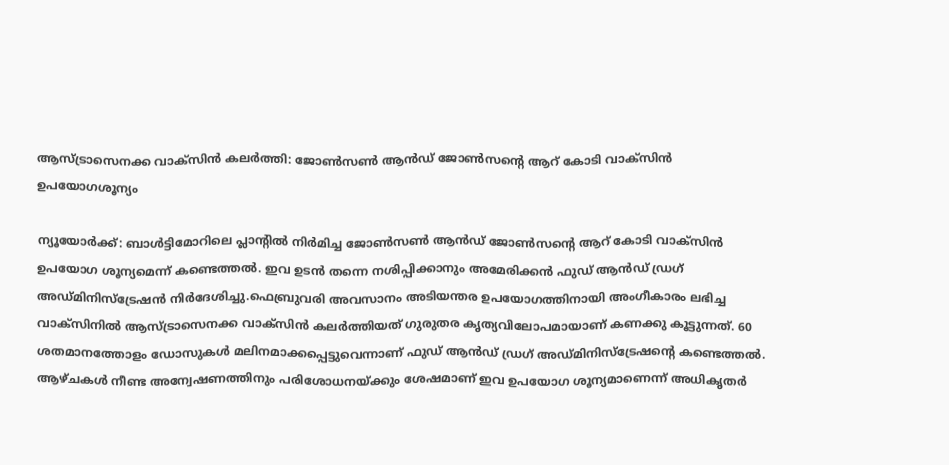ആസ്ട്രാസെനക്ക വാക്സിന്‍ കലര്‍ത്തി: ജോണ്‍സണ്‍ ആന്‍ഡ് ജോണ്‍സന്റെ ആറ് കോടി വാക്‌സിന്‍ ഉപയോഗശൂന്യം

ന്യൂയോര്‍ക്ക്: ബാള്‍ട്ടിമോറിലെ പ്ലാന്റില്‍ നിര്‍മിച്ച ജോണ്‍സണ്‍ ആന്‍ഡ് ജോണ്‍സന്റെ ആറ് കോടി വാക്‌സിന്‍ ഉപയോഗ ശൂന്യമെന്ന് കണ്ടെത്തല്‍. ഇവ ഉടന്‍ തന്നെ നശിപ്പിക്കാനും അമേരിക്കന്‍ ഫുഡ് ആന്‍ഡ് ഡ്രഗ് അഡ്മിനിസ്‌ട്രേഷന്‍ നിര്‍ദേശിച്ചു.ഫെബ്രുവരി അവസാനം അടിയന്തര ഉപയോഗത്തിനായി അംഗീകാരം ലഭിച്ച വാക്‌സിനില്‍ ആസ്ട്രാസെനക്ക വാക്സിന്‍ കലര്‍ത്തിയത് ഗുരുതര കൃത്യവിലോപമായാണ് കണക്കു കൂട്ടുന്നത്. 60 ശതമാനത്തോളം ഡോസുകള്‍ മലിനമാക്കപ്പെട്ടുവെന്നാണ് ഫുഡ് ആന്‍ഡ് ഡ്രഗ് അഡ്മിനിസ്‌ട്രേഷന്റെ കണ്ടെത്തല്‍. ആഴ്ചകള്‍ നീണ്ട അന്വേഷണത്തിനും പരിശോധനയ്ക്കും ശേഷമാണ് ഇവ ഉപയോഗ ശൂന്യമാണെന്ന് അധികൃതര്‍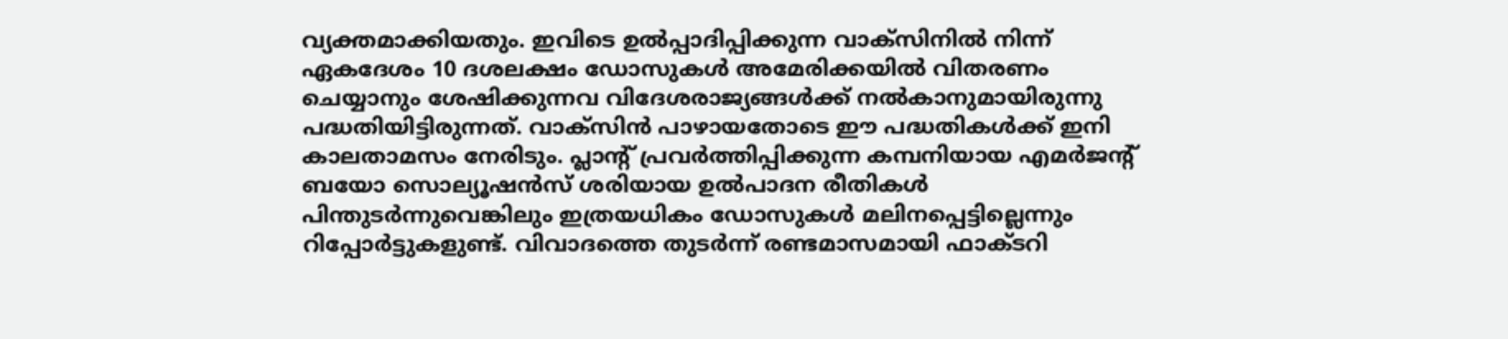വ്യക്തമാക്കിയതും. ഇവിടെ ഉല്‍പ്പാദിപ്പിക്കുന്ന വാക്‌സിനില്‍ നിന്ന് ഏകദേശം 10 ദശലക്ഷം ഡോസുകള്‍ അമേരിക്കയില്‍ വിതരണം ചെയ്യാനും ശേഷിക്കുന്നവ വിദേശരാജ്യങ്ങള്‍ക്ക് നല്‍കാനുമായിരുന്നു പദ്ധതിയിട്ടിരുന്നത്. വാക്‌സിന്‍ പാഴായതോടെ ഈ പദ്ധതികള്‍ക്ക് ഇനി കാലതാമസം നേരിടും. പ്ലാന്റ് പ്രവര്‍ത്തിപ്പിക്കുന്ന കമ്പനിയായ എമര്‍ജന്റ് ബയോ സൊല്യൂഷന്‍സ് ശരിയായ ഉല്‍പാദന രീതികള്‍ പിന്തുടര്‍ന്നുവെങ്കിലും ഇത്രയധികം ഡോസുകള്‍ മലിനപ്പെട്ടില്ലെന്നും റിപ്പോര്‍ട്ടുകളുണ്ട്. വിവാദത്തെ തുടര്‍ന്ന് രണ്ടമാസമായി ഫാക്ടറി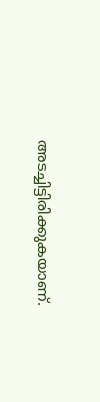അടച്ചിട്ടിരിക്കുകയാണ്.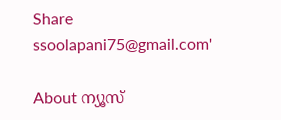Share
ssoolapani75@gmail.com'

About ന്യൂസ്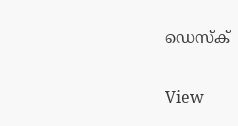ഡെസ്ക്

View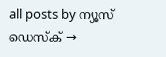all posts by ന്യൂസ് ഡെസ്ക് →